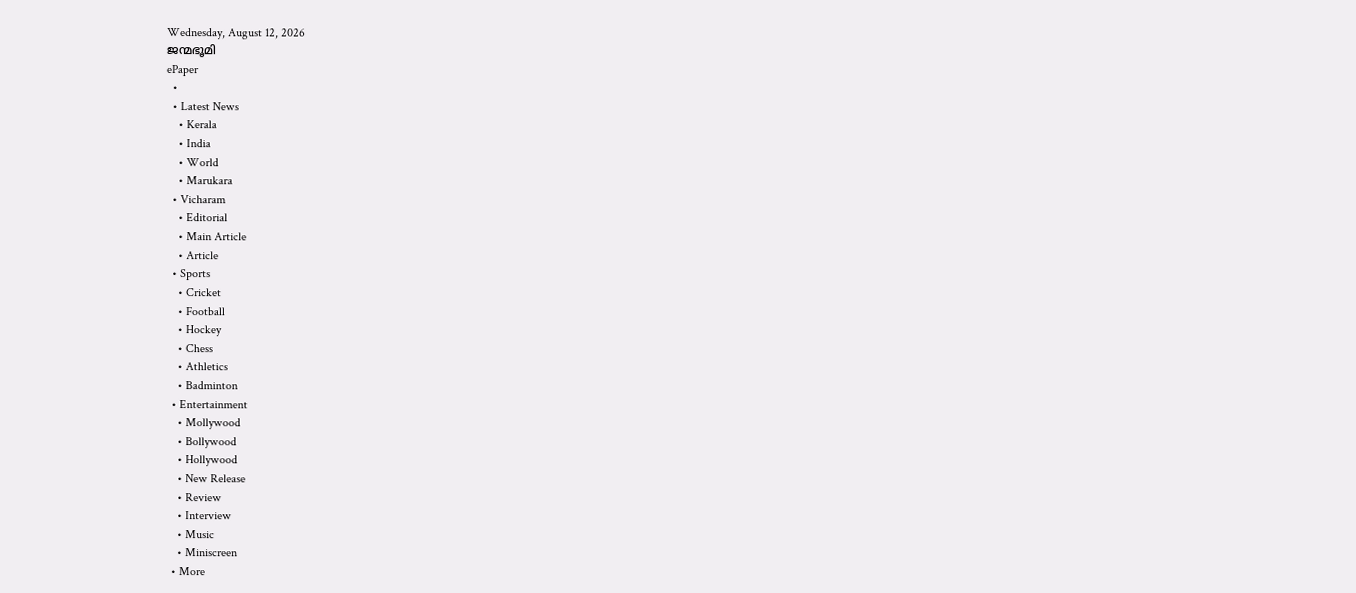Wednesday, August 12, 2026
ജന്മഭൂമി
ePaper
  •
  • Latest News
    • Kerala
    • India
    • World
    • Marukara
  • Vicharam
    • Editorial
    • Main Article
    • Article
  • Sports
    • Cricket
    • Football
    • Hockey
    • Chess
    • Athletics
    • Badminton
  • Entertainment
    • Mollywood
    • Bollywood
    • Hollywood
    • New Release
    • Review
    • Interview
    • Music
    • Miniscreen
  • More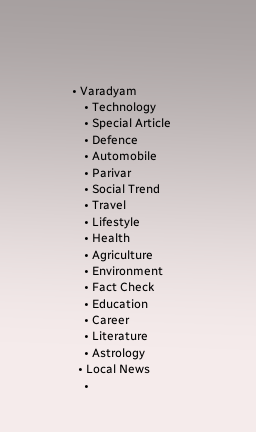• Varadyam
    • Technology
    • Special Article
    • Defence
    • Automobile
    • Parivar
    • Social Trend
    • Travel
    • Lifestyle
    • Health
    • Agriculture
    • Environment
    • Fact Check
    • Education
    • Career
    • Literature
    • Astrology
  • Local News
    •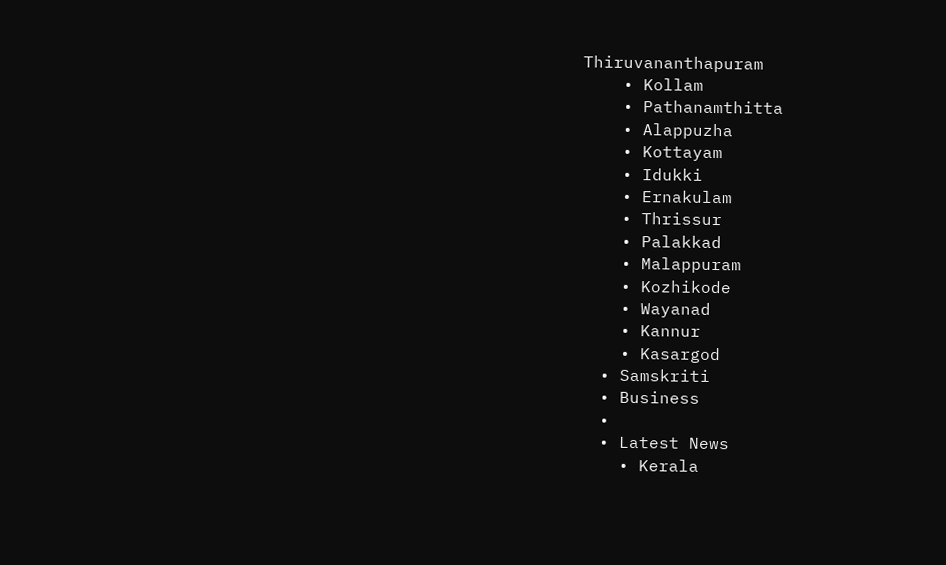Thiruvananthapuram
    • Kollam
    • Pathanamthitta
    • Alappuzha
    • Kottayam
    • Idukki
    • Ernakulam
    • Thrissur
    • Palakkad
    • Malappuram
    • Kozhikode
    • Wayanad
    • Kannur
    • Kasargod
  • Samskriti
  • Business
  •
  • Latest News
    • Kerala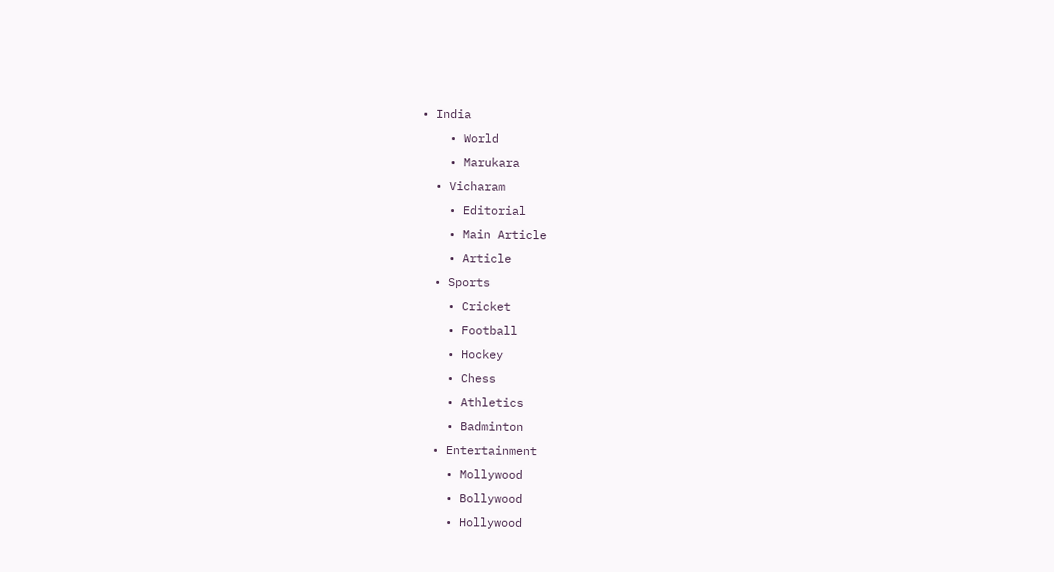• India
    • World
    • Marukara
  • Vicharam
    • Editorial
    • Main Article
    • Article
  • Sports
    • Cricket
    • Football
    • Hockey
    • Chess
    • Athletics
    • Badminton
  • Entertainment
    • Mollywood
    • Bollywood
    • Hollywood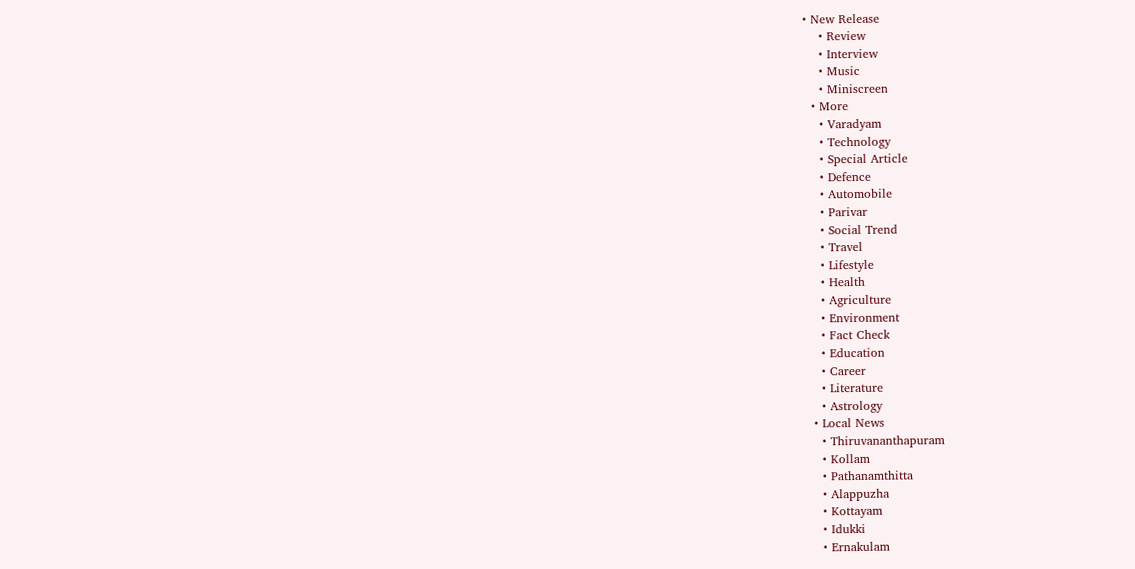• New Release
    • Review
    • Interview
    • Music
    • Miniscreen
  • More
    • Varadyam
    • Technology
    • Special Article
    • Defence
    • Automobile
    • Parivar
    • Social Trend
    • Travel
    • Lifestyle
    • Health
    • Agriculture
    • Environment
    • Fact Check
    • Education
    • Career
    • Literature
    • Astrology
  • Local News
    • Thiruvananthapuram
    • Kollam
    • Pathanamthitta
    • Alappuzha
    • Kottayam
    • Idukki
    • Ernakulam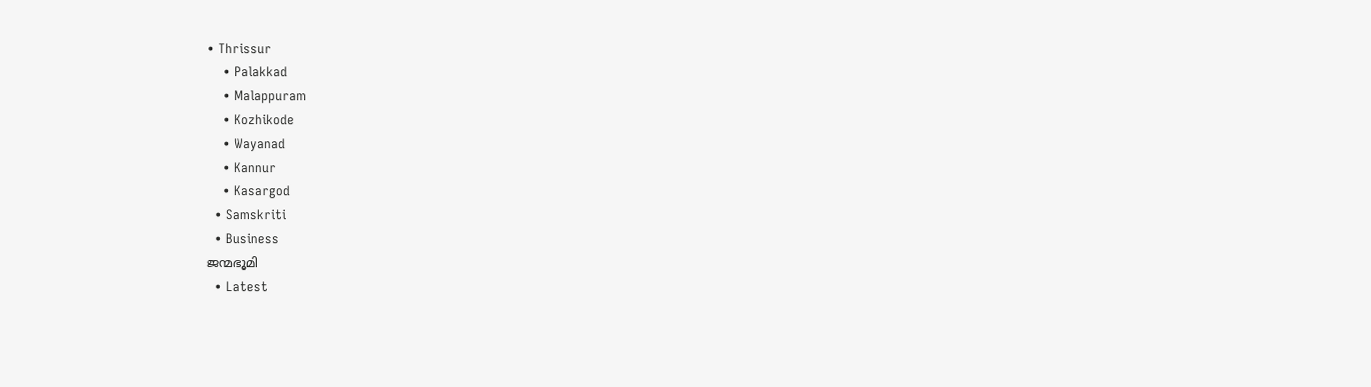• Thrissur
    • Palakkad
    • Malappuram
    • Kozhikode
    • Wayanad
    • Kannur
    • Kasargod
  • Samskriti
  • Business
ജന്മഭൂമി
  • Latest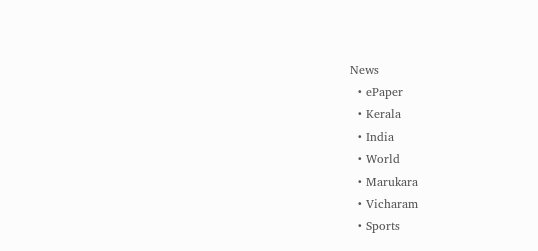News
  • ePaper
  • Kerala
  • India
  • World
  • Marukara
  • Vicharam
  • Sports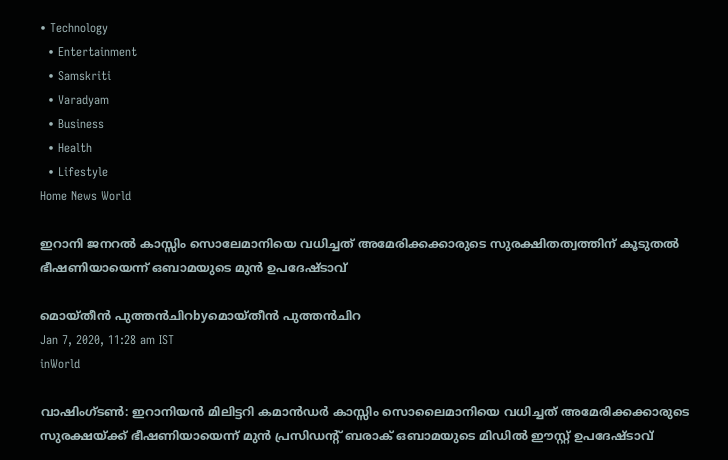• Technology
  • Entertainment
  • Samskriti
  • Varadyam
  • Business
  • Health
  • Lifestyle
Home News World

ഇറാനി ജനറല്‍ കാസ്സിം സൊലേമാനിയെ വധിച്ചത് അമേരിക്കക്കാരുടെ സുരക്ഷിതത്വത്തിന് കൂടുതൽ ഭീഷണിയായെന്ന് ഒബാമയുടെ മുന്‍ ഉപദേഷ്ടാവ്

മൊയ്തീന്‍ പുത്തന്‍‌ചിറbyമൊയ്തീന്‍ പുത്തന്‍‌ചിറ
Jan 7, 2020, 11:28 am IST
inWorld

വാഷിംഗ്ടണ്‍: ഇറാനിയന്‍ മിലിട്ടറി കമാന്‍ഡര്‍ കാസ്സിം സൊലൈമാനിയെ വധിച്ചത് അമേരിക്കക്കാരുടെ സുരക്ഷയ്‌ക്ക് ഭീഷണിയായെന്ന് മുന്‍ പ്രസിഡന്റ് ബരാക് ഒബാമയുടെ മിഡില്‍ ഈസ്റ്റ് ഉപദേഷ്ടാവ്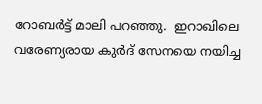റോബര്‍ട്ട് മാലി പറഞ്ഞു.  ഇറാഖിലെ വരേണ്യരായ കുർദ് സേനയെ നയിച്ച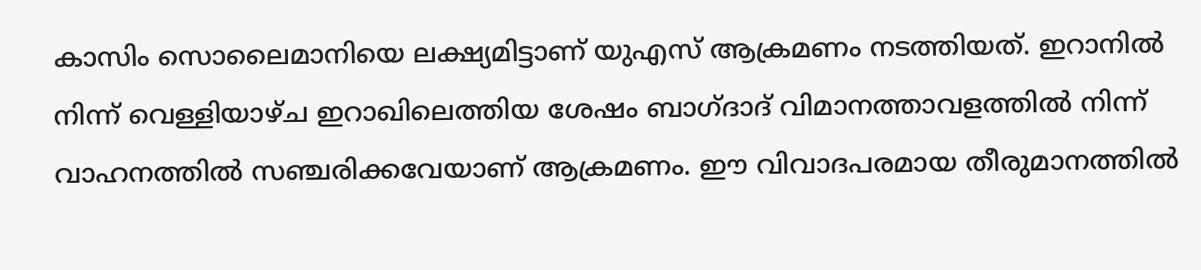കാസിം സൊലൈമാനിയെ ലക്ഷ്യമിട്ടാണ് യുഎസ് ആക്രമണം നടത്തിയത്. ഇറാനില്‍ നിന്ന് വെള്ളിയാഴ്ച ഇറാഖിലെത്തിയ ശേഷം ബാഗ്ദാദ് വിമാനത്താവളത്തില്‍ നിന്ന് വാഹനത്തില്‍ സഞ്ചരിക്കവേയാണ് ആക്രമണം. ഈ വിവാദപരമായ തീരുമാനത്തില്‍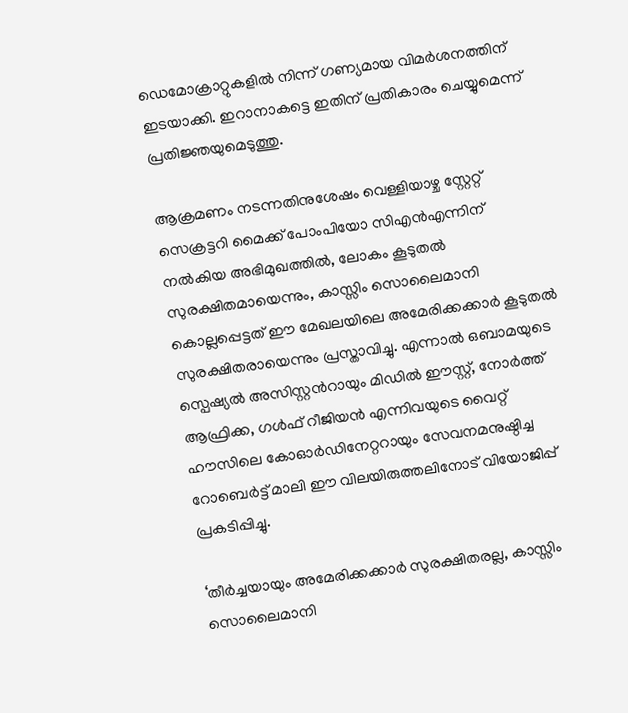ഡെമോക്രാറ്റുകളില്‍ നിന്ന് ഗണ്യമായ വിമര്‍ശനത്തിന് ഇടയാക്കി. ഇറാനാകട്ടെ ഇതിന് പ്രതികാരം ചെയ്യുമെന്ന് പ്രതിജ്ഞയുമെടുത്തു.

ആക്രമണം നടന്നതിനുശേഷം വെള്ളിയാഴ്ച സ്റ്റേറ്റ് സെക്രട്ടറി മൈക്ക് പോംപിയോ സിഎന്‍എന്നിന് നല്‍കിയ അഭിമുഖത്തില്‍, ലോകം കൂടുതല്‍ സുരക്ഷിതമായെന്നും, കാസ്സിം സൊലൈമാനി കൊല്ലപ്പെട്ടത് ഈ മേഖലയിലെ അമേരിക്കക്കാര്‍ കൂടുതല്‍ സുരക്ഷിതരായെന്നും പ്രസ്താവിച്ചു. എന്നാൽ ഒബാമയുടെ സ്പെഷ്യല്‍ അസിസ്റ്റന്‍റായും മിഡില്‍ ഈസ്റ്റ്, നോര്‍ത്ത് ആഫ്രിക്ക, ഗള്‍ഫ് റീജിയന്‍ എന്നിവയുടെ വൈറ്റ് ഹൗസിലെ കോഓര്‍ഡിനേറ്ററായും സേവനമനുഷ്ഠിച്ച റോബെര്‍ട്ട് മാലി ഈ വിലയിരുത്തലിനോട് വിയോജിപ്പ് പ്രകടിപ്പിച്ചു.

‘തീര്‍ച്ചയായും അമേരിക്കക്കാര്‍ സുരക്ഷിതരല്ല, കാസ്സിം സൊലൈമാനി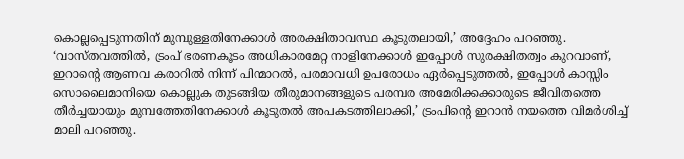കൊല്ലപ്പെടുന്നതിന് മുമ്പുള്ളതിനേക്കാള്‍ അരക്ഷിതാവസ്ഥ കൂടുതലായി,’ അദ്ദേഹം പറഞ്ഞു. ‘വാസ്തവത്തില്‍, ട്രംപ് ഭരണകൂടം അധികാരമേറ്റ നാളിനേക്കാള്‍ ഇപ്പോള്‍ സുരക്ഷിതത്വം കുറവാണ്, ഇറാന്റെ ആണവ കരാറില്‍ നിന്ന് പിന്മാറല്‍, പരമാവധി ഉപരോധം ഏര്‍പ്പെടുത്തല്‍, ഇപ്പോള്‍ കാസ്സിം സൊലൈമാനിയെ കൊല്ലുക തുടങ്ങിയ തീരുമാനങ്ങളുടെ പരമ്പര അമേരിക്കക്കാരുടെ ജീവിതത്തെ തീര്‍ച്ചയായും മുമ്പത്തേതിനേക്കാള്‍ കൂടുതല്‍ അപകടത്തിലാക്കി,’ ട്രംപിന്റെ ഇറാന്‍ നയത്തെ വിമര്‍ശിച്ച് മാലി പറഞ്ഞു.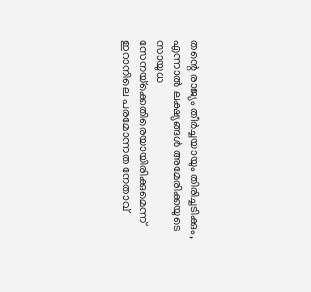തന്റെ രാജ്യം തീര്‍ച്ചയായും തിരിച്ചടിക്കും, എന്നാല്‍ ലക്ഷ്യങ്ങള്‍ അമേരിക്കയുടെ സായുധ സേനയ്‌ക്കെതിരെയായിരിക്കുമെന്ന് ഇറാനിലെ പരമോന്നത നേതാവ്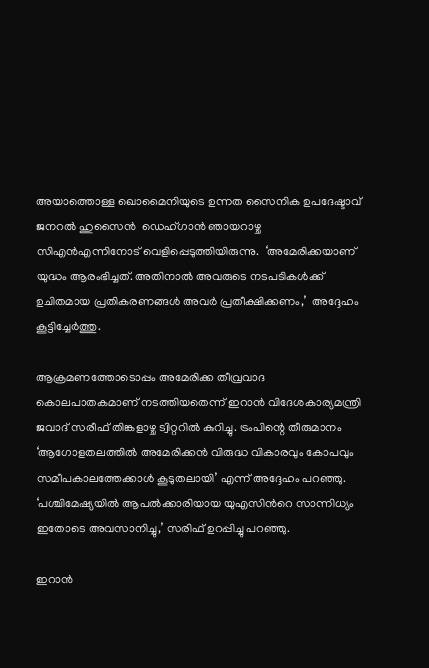അയാത്തൊള്ള ഖൊമൈനിയുടെ ഉന്നത സൈനിക ഉപദേഷ്ടാവ് ജനറല്‍ ഹുസൈന്‍  ഡെഹ്ഗാന്‍ ഞായറാഴ്ച സിഎന്‍എന്നിനോട് വെളിപ്പെടുത്തിയിരുന്നു.  ‘അമേരിക്കയാണ് യുദ്ധം ആരംഭിച്ചത്. അതിനാല്‍ അവരുടെ നടപടികള്‍ക്ക് ഉചിതമായ പ്രതികരണങ്ങള്‍ അവര്‍ പ്രതീക്ഷിക്കണം,’  അദ്ദേഹം കൂട്ടിച്ചേര്‍ത്തു.

ആക്രമണത്തോടൊപ്പം അമേരിക്ക തീവ്രവാദ കൊലപാതകമാണ് നടത്തിയതെന്ന് ഇറാന്‍ വിദേശകാര്യമന്ത്രി ജവാദ് സരീഫ് തിങ്കളാഴ്ച ട്വിറ്ററില്‍ കുറിച്ചു. ട്രംപിന്റെ തീരുമാനം ‘ആഗോളതലത്തില്‍ അമേരിക്കന്‍ വിരുദ്ധ വികാരവും കോപവും സമീപകാലത്തേക്കാള്‍ കൂടുതലായി’ എന്ന് അദ്ദേഹം പറഞ്ഞു. ‘പശ്ചിമേഷ്യയില്‍ ആപല്‍ക്കാരിയായ യുഎസിന്‍റെ സാന്നിധ്യം ഇതോടെ അവസാനിച്ചു,’ സരിഫ് ഉറപ്പിച്ചു പറഞ്ഞു.

ഇറാന്‍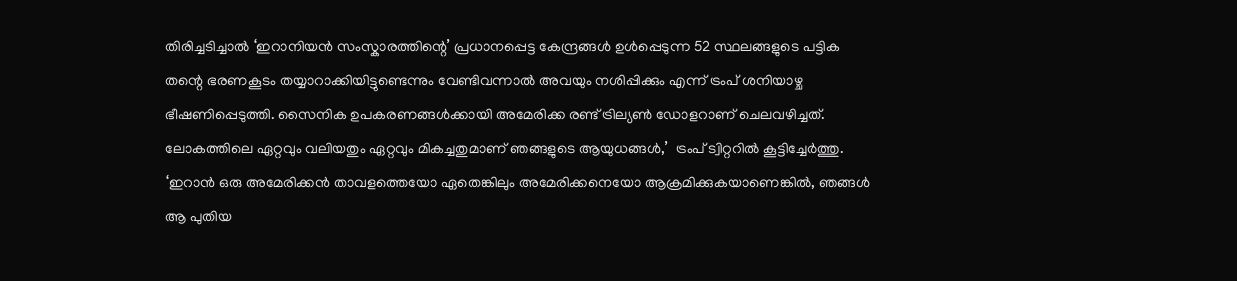തിരിച്ചടിച്ചാല്‍ ‘ഇറാനിയന്‍ സംസ്കാരത്തിന്റെ’ പ്രധാനപ്പെട്ട കേന്ദ്രങ്ങള്‍ ഉള്‍പ്പെടുന്ന 52 സ്ഥലങ്ങളുടെ പട്ടിക തന്റെ ഭരണകൂടം തയ്യാറാക്കിയിട്ടുണ്ടെന്നും വേണ്ടിവന്നാല്‍ അവയും നശിപ്പിക്കും എന്ന് ട്രംപ് ശനിയാഴ്ച ഭീഷണിപ്പെടുത്തി. സൈനിക ഉപകരണങ്ങള്‍ക്കായി അമേരിക്ക രണ്ട് ട്രില്യണ്‍ ഡോളറാണ് ചെലവഴിച്ചത്. ലോകത്തിലെ ഏറ്റവും വലിയതും ഏറ്റവും മികച്ചതുമാണ് ഞങ്ങളുടെ ആയുധങ്ങള്‍,’  ട്രം‌പ് ട്വിറ്ററില്‍ കൂട്ടിച്ചേര്‍ത്തു. ‘ഇറാന്‍ ഒരു അമേരിക്കന്‍ താവളത്തെയോ ഏതെങ്കിലും അമേരിക്കനെയോ ആക്രമിക്കുകയാണെങ്കില്‍, ഞങ്ങള്‍ ആ പുതിയ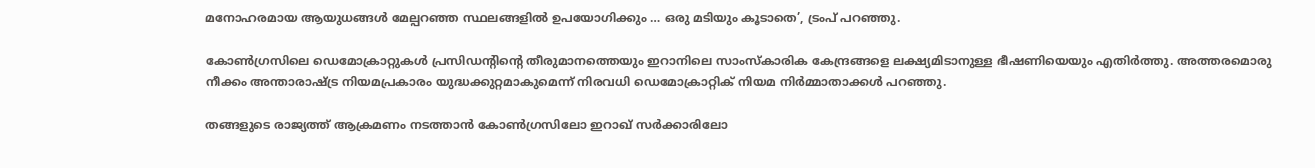മനോഹരമായ ആയുധങ്ങള്‍ മേല്പറഞ്ഞ സ്ഥലങ്ങളില്‍ ഉപയോഗിക്കും … ഒരു മടിയും കൂടാതെ’, ട്രം‌പ് പറഞ്ഞു.

കോണ്‍ഗ്രസിലെ ഡെമോക്രാറ്റുകള്‍ പ്രസിഡന്റിന്റെ തീരുമാനത്തെയും ഇറാനിലെ സാംസ്കാരിക കേന്ദ്രങ്ങളെ ലക്ഷ്യമിടാനുള്ള ഭീഷണിയെയും എതിര്‍ത്തു. അത്തരമൊരു നീക്കം അന്താരാഷ്‌ട്ര നിയമപ്രകാരം യുദ്ധക്കുറ്റമാകുമെന്ന് നിരവധി ഡെമോക്രാറ്റിക് നിയമ നിര്‍മ്മാതാക്കള്‍ പറഞ്ഞു.

തങ്ങളുടെ രാജ്യത്ത് ആക്രമണം നടത്താന്‍ കോണ്‍ഗ്രസിലോ ഇറാഖ് സര്‍ക്കാരിലോ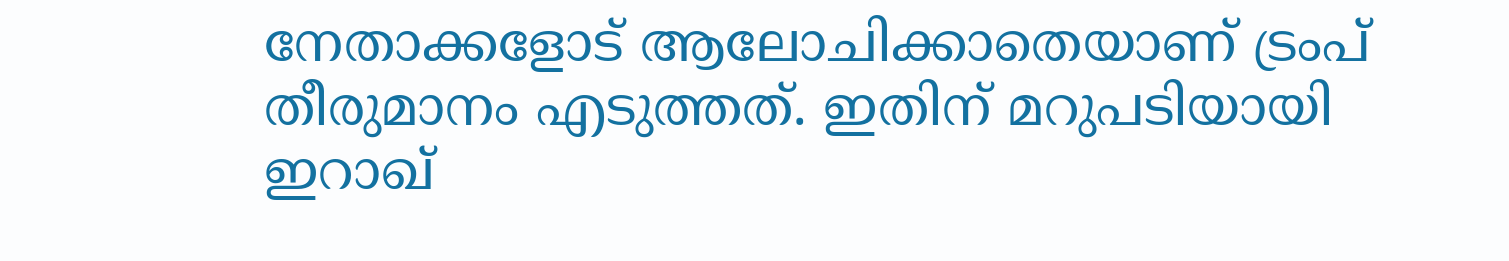നേതാക്കളോട് ആലോചിക്കാതെയാണ് ട്രംപ് തീരുമാനം എടുത്തത്. ഇതിന് മറുപടിയായി ഇറാഖ്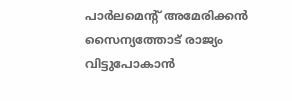പാര്‍ലമെന്‍റ് അമേരിക്കന്‍ സൈന്യത്തോട് രാജ്യം വിട്ടുപോകാന്‍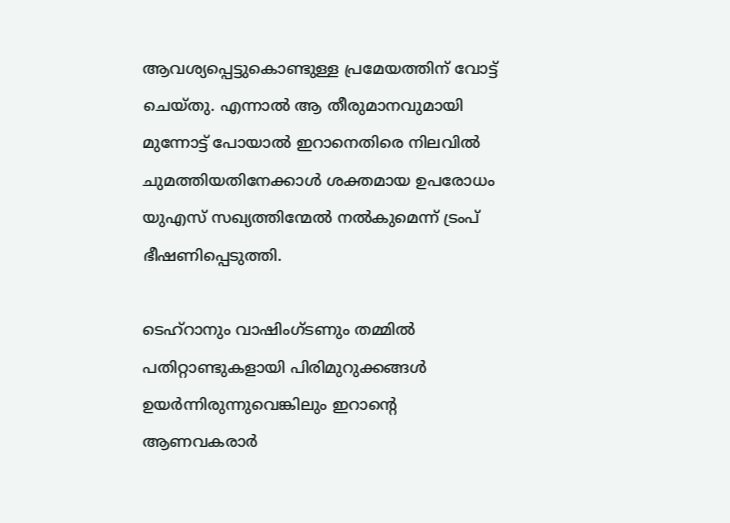ആവശ്യപ്പെട്ടുകൊണ്ടുള്ള പ്രമേയത്തിന് വോട്ട് ചെയ്തു. എന്നാല്‍ ആ തീരുമാനവുമായി മുന്നോട്ട് പോയാല്‍ ഇറാനെതിരെ നിലവില്‍ ചുമത്തിയതിനേക്കാള്‍ ശക്തമായ ഉപരോധം യുഎസ് സഖ്യത്തിന്മേല്‍ നല്‍കുമെന്ന് ട്രംപ് ഭീഷണിപ്പെടുത്തി.

ടെഹ്റാനും വാഷിംഗ്ടണും തമ്മില്‍ പതിറ്റാണ്ടുകളായി പിരിമുറുക്കങ്ങള്‍ ഉയര്‍ന്നിരുന്നുവെങ്കിലും ഇറാന്റെ ആണവകരാര്‍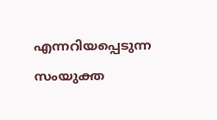എന്നറിയപ്പെടുന്ന സംയുക്ത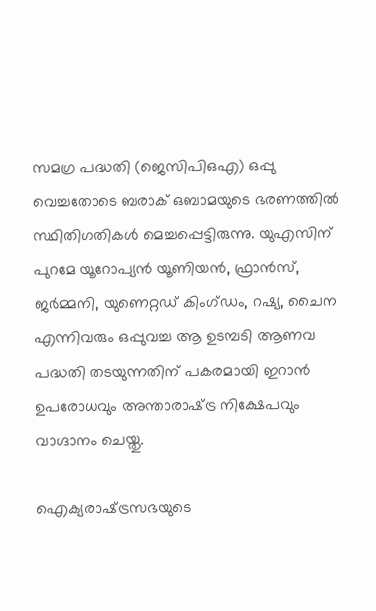സമഗ്ര പദ്ധതി (ജെസിപിഒഎ) ഒപ്പു വെച്ചതോടെ ബരാക് ഒബാമയുടെ ഭരണത്തില്‍ സ്ഥിതിഗതികള്‍ മെച്ചപ്പെട്ടിരുന്നു. യുഎസിന് പുറമേ യൂറോപ്യന്‍ യൂണിയന്‍, ഫ്രാന്‍സ്, ജര്‍മ്മനി, യുണെറ്റഡ് കിംഗ്ഡം, റഷ്യ, ചൈന എന്നിവരും ഒപ്പുവച്ച ആ ഉടമ്പടി ആണവ പദ്ധതി തടയുന്നതിന് പകരമായി ഇറാന്‍ ഉപരോധവും അന്താരാഷ്‌ട്ര നിക്ഷേപവും വാഗ്ദാനം ചെയ്തു.

ഐക്യരാഷ്‌ട്രസഭയുടെ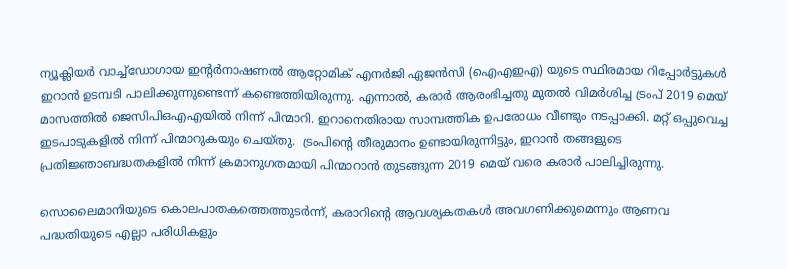ന്യൂക്ലിയര്‍ വാച്ച്ഡോഗായ ഇന്റര്‍നാഷണല്‍ ആറ്റോമിക് എനര്‍ജി ഏജന്‍സി (ഐ‌എ‌ഇ‌എ) യുടെ സ്ഥിരമായ റിപ്പോര്‍ട്ടുകള്‍ ഇറാന്‍ ഉടമ്പടി പാലിക്കുന്നുണ്ടെന്ന് കണ്ടെത്തിയിരുന്നു. എന്നാല്‍, കരാര്‍ ആരംഭിച്ചതു മുതല്‍ വിമര്‍ശിച്ച ട്രംപ് 2019 മെയ് മാസത്തില്‍ ജെസിപിഒഎഎയില്‍ നിന്ന് പിന്മാറി. ഇറാനെതിരായ സാമ്പത്തിക ഉപരോധം വീണ്ടും നടപ്പാക്കി. മറ്റ് ഒപ്പുവെച്ച ഇടപാടുകളില്‍ നിന്ന് പിന്മാറുകയും ചെയ്തു.  ട്രംപിന്റെ തീരുമാനം ഉണ്ടായിരുന്നിട്ടും, ഇറാന്‍ തങ്ങളുടെ പ്രതിജ്ഞാബദ്ധതകളില്‍ നിന്ന് ക്രമാനുഗതമായി പിന്മാറാന്‍ തുടങ്ങുന്ന 2019 മെയ് വരെ കരാര്‍ പാലിച്ചിരുന്നു.

സൊലൈമാനിയുടെ കൊലപാതകത്തെത്തുടര്‍ന്ന്, കരാറിന്റെ ആവശ്യകതകള്‍ അവഗണിക്കുമെന്നും ആണവ പദ്ധതിയുടെ എല്ലാ പരിധികളും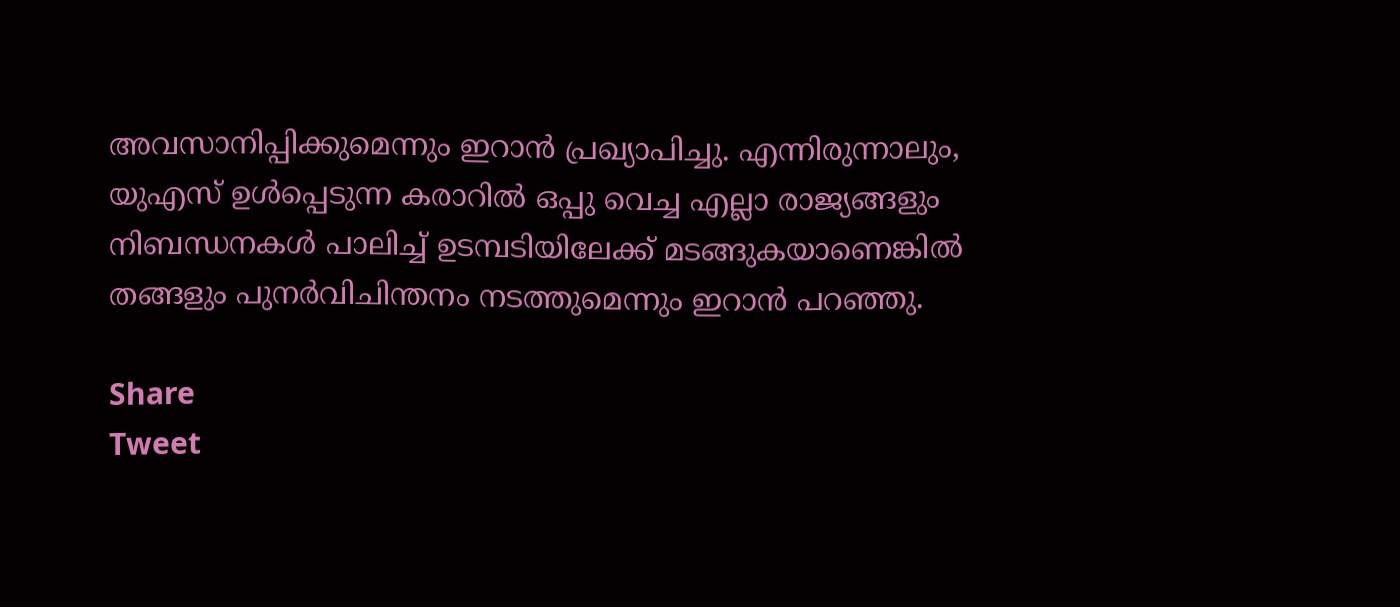അവസാനിപ്പിക്കുമെന്നും ഇറാന്‍ പ്രഖ്യാപിച്ചു. എന്നിരുന്നാലും, യുഎസ് ഉള്‍പ്പെടുന്ന കരാറില്‍ ഒപ്പു വെച്ച എല്ലാ രാജ്യങ്ങളും നിബന്ധനകള്‍ പാലിച്ച് ഉടമ്പടിയിലേക്ക് മടങ്ങുകയാണെങ്കില്‍ തങ്ങളും പുനര്‍‌വിചിന്തനം നടത്തുമെന്നും ഇറാന്‍ പറഞ്ഞു.

Share
Tweet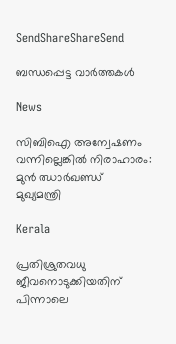SendShareShareSend

ബന്ധപ്പെട്ട വാര്‍ത്തകള്‍

News

സിബിഐ അന്വേഷണം വന്നില്ലെങ്കിൽ നിരാഹാരം: മുൻ ഝാർഖണ്ഡ് മുഖ്യമന്ത്രി

Kerala

പ്രതിശ്രുതവധു ജീവനൊടുക്കിയതിന് പിന്നാലെ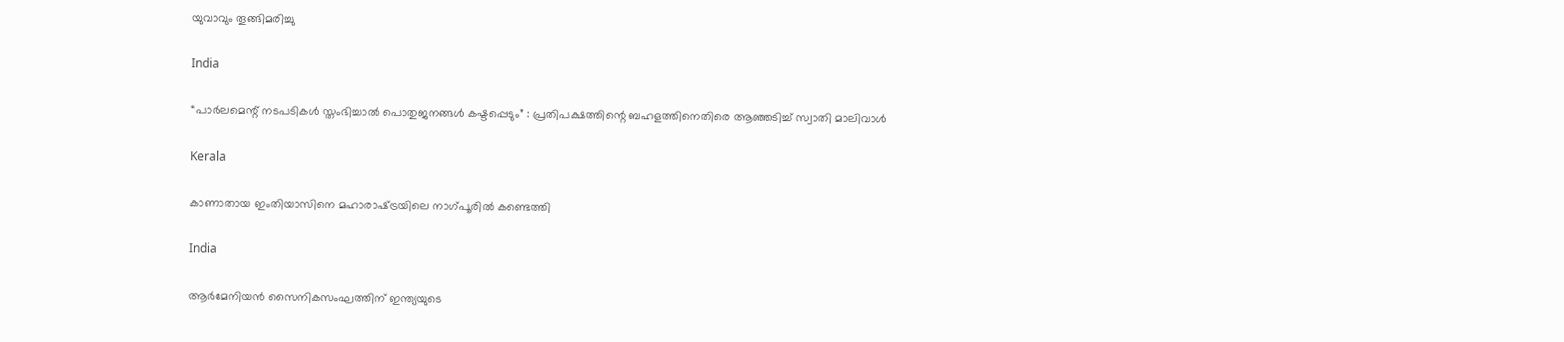യുവാവും തൂങ്ങിമരിച്ചു

India

“പാർലമെന്റ് നടപടികൾ സ്തംഭിച്ചാൽ പൊതുജനങ്ങൾ കഷ്ടപ്പെടും” : പ്രതിപക്ഷത്തിന്റെ ബഹളത്തിനെതിരെ ആഞ്ഞടിച്ച് സ്വാതി മാലിവാൾ

Kerala

കാണാതായ ഇംതിയാസിനെ മഹാരാഷ്‌ട്രയിലെ നാഗ്പൂരില്‍ കണ്ടെത്തി

India

ആര്‍മേനിയന്‍ സൈനികസംഘത്തിന് ഇന്ത്യയുടെ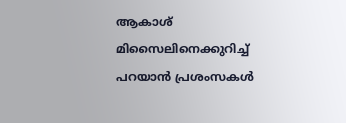ആകാശ് മിസൈലിനെക്കുറിച്ച് പറയാന്‍ പ്രശംസകള്‍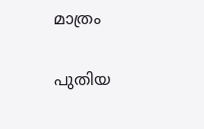മാത്രം

പുതിയ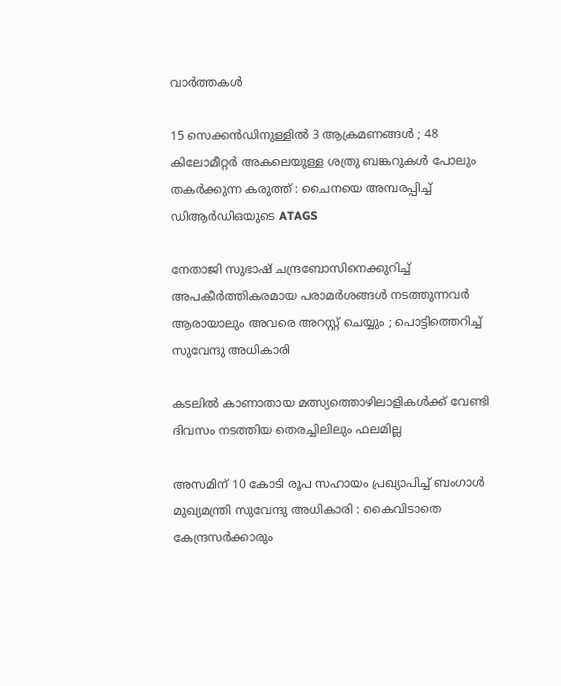വാര്‍ത്തകള്‍

15 സെക്കൻഡിനുള്ളിൽ 3 ആക്രമണങ്ങൾ ; 48 കിലോമീറ്റർ അകലെയുള്ള ശത്രു ബങ്കറുകൾ പോലും തകർക്കുന്ന കരുത്ത് : ചൈനയെ അമ്പരപ്പിച്ച് ഡിആർഡിഒയുടെ ATAGS

നേതാജി സുഭാഷ് ചന്ദ്രബോസിനെക്കുറിച്ച് അപകീർത്തികരമായ പരാമർശങ്ങൾ നടത്തുന്നവർ ആരായാലും അവരെ അറസ്റ്റ് ചെയ്യും ; പൊട്ടിത്തെറിച്ച് സുവേന്ദു അധികാരി

കടലില്‍ കാണാതായ മത്സ്യത്തൊഴിലാളികള്‍ക്ക് വേണ്ടി ദിവസം നടത്തിയ തെരച്ചിലിലും ഫലമില്ല

അസമിന് 10 കോടി രൂപ സഹായം പ്രഖ്യാപിച്ച് ബംഗാൾ മുഖ്യമന്ത്രി സുവേന്ദു അധികാരി : കൈവിടാതെ കേന്ദ്രസർക്കാരും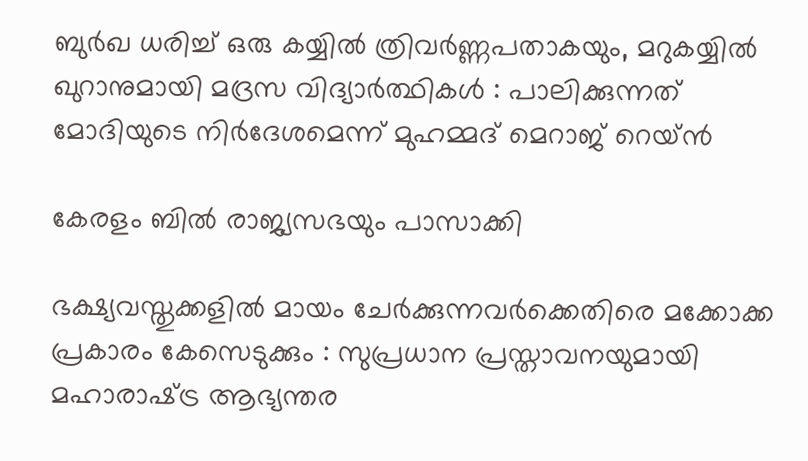ബുർഖ ധരിച്ച് ഒരു കയ്യിൽ ത്രിവർണ്ണപതാകയും, മറുകയ്യിൽ ഖുറാനുമായി മദ്രസ വിദ്യാർത്ഥികൾ : പാലിക്കുന്നത് മോദിയുടെ നിർദേശമെന്ന് മുഹമ്മദ് മെറാജ് റെയ്ൻ

കേരളം ബില്‍ രാജ്യസഭയും പാസാക്കി

ഭക്ഷ്യവസ്തുക്കളിൽ മായം ചേർക്കുന്നവർക്കെതിരെ മക്കോക്ക പ്രകാരം കേസെടുക്കും : സുപ്രധാന പ്രസ്താവനയുമായി മഹാരാഷ്‌ട്ര ആഭ്യന്തര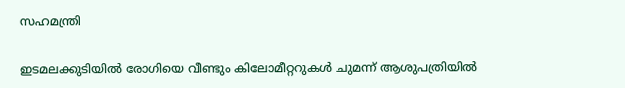സഹമന്ത്രി

ഇടമലക്കുടിയില്‍ രോഗിയെ വീണ്ടും കിലോമീറ്ററുകള്‍ ചുമന്ന് ആശുപത്രിയില്‍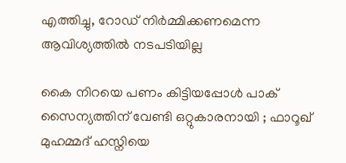എത്തിച്ചു, റോഡ് നിര്‍മ്മിക്കണമെന്ന ആവിശ്യത്തില്‍ നടപടിയില്ല

കൈ നിറയെ പണം കിട്ടിയപ്പോൾ പാക് സൈന്യത്തിന് വേണ്ടി ഒറ്റുകാരനായി ; ഫാറൂഖ് മുഹമ്മദ് ഹസ്നിയെ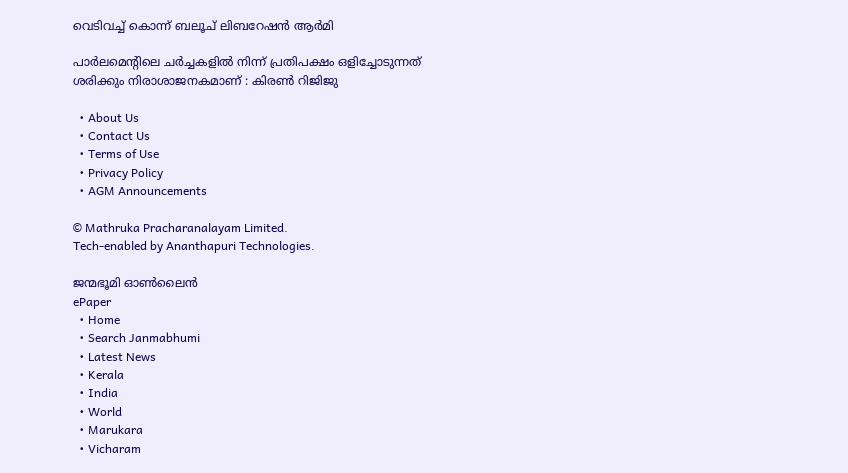വെടിവച്ച് കൊന്ന് ബലൂച് ലിബറേഷൻ ആർമി

പാർലമെന്റിലെ ചർച്ചകളിൽ നിന്ന് പ്രതിപക്ഷം ഒളിച്ചോടുന്നത് ശരിക്കും നിരാശാജനകമാണ് : കിരൺ റിജിജു

  • About Us
  • Contact Us
  • Terms of Use
  • Privacy Policy
  • AGM Announcements

© Mathruka Pracharanalayam Limited.
Tech-enabled by Ananthapuri Technologies.

ജന്മഭൂമി ഓണ്‍ലൈന്‍
ePaper
  • Home
  • Search Janmabhumi
  • Latest News
  • Kerala
  • India
  • World
  • Marukara
  • Vicharam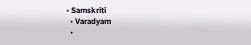• Samskriti
  • Varadyam
  •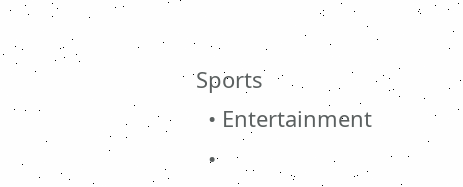Sports
  • Entertainment
  •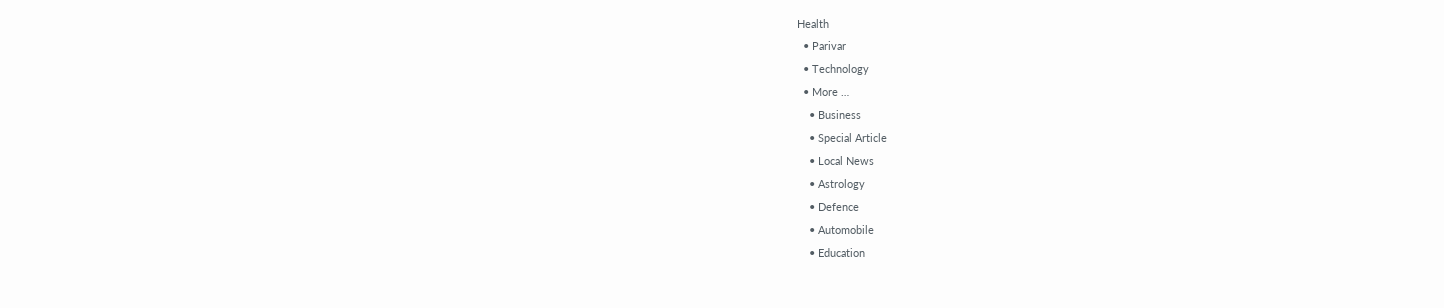Health
  • Parivar
  • Technology
  • More …
    • Business
    • Special Article
    • Local News
    • Astrology
    • Defence
    • Automobile
    • Education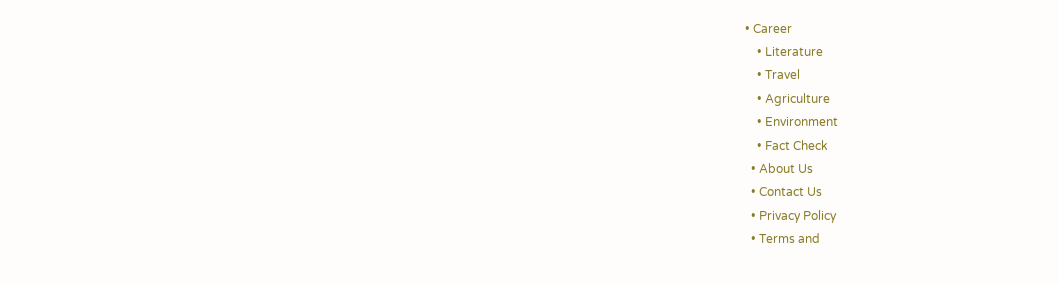• Career
    • Literature
    • Travel
    • Agriculture
    • Environment
    • Fact Check
  • About Us
  • Contact Us
  • Privacy Policy
  • Terms and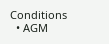Conditions
  • AGM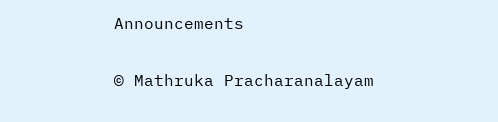Announcements

© Mathruka Pracharanalayam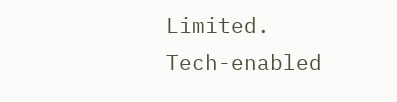Limited.
Tech-enabled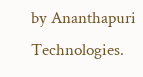by Ananthapuri Technologies.